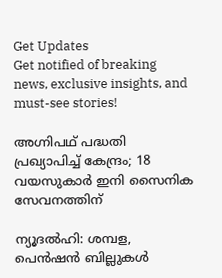Get Updates
Get notified of breaking news, exclusive insights, and must-see stories!

അഗ്നിപഥ് പദ്ധതി പ്രഖ്യാപിച്ച് കേന്ദ്രം; 18 വയസുകാര്‍ ഇനി സൈനിക സേവനത്തിന്

ന്യൂദല്‍ഹി: ശമ്പള, പെന്‍ഷന്‍ ബില്ലുകള്‍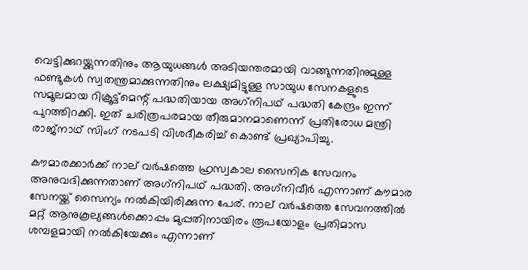വെട്ടിക്കുറയ്ക്കുന്നതിനും ആയുധങ്ങള്‍ അടിയന്തരമായി വാങ്ങുന്നതിനുമുള്ള ഫണ്ടുകള്‍ സ്വതന്ത്രമാക്കുന്നതിനും ലക്ഷ്യമിട്ടുള്ള സായുധ സേനകളുടെ സമൂലമായ റിക്രൂട്ട്മെന്റ് പദ്ധതിയായ അഗ്‌നിപഥ് പദ്ധതി കേന്ദ്രം ഇന്ന് പുറത്തിറക്കി. ഇത് ചരിത്രപരമായ തീരുമാനമാണെന്ന് പ്രതിരോധ മന്ത്രി രാജ്നാഥ് സിംഗ് നടപടി വിശദീകരിച്ച് കൊണ്ട് പ്രഖ്യാപിച്ചു.

കൗമാരക്കാര്‍ക്ക് നാല് വര്‍ഷത്തെ ഹ്രസ്വകാല സൈനിക സേവനം അനുവദിക്കുന്നതാണ് അഗ്‌നിപഥ് പദ്ധതി. അഗ്‌നിവീര്‍ എന്നാണ് കൗമാര സേനയ്ക്ക് സൈന്യം നല്‍കിയിരിക്കുന്ന പേര്. നാല് വര്‍ഷത്തെ സേവനത്തില്‍ മറ്റ് ആനുകൂല്യങ്ങള്‍ക്കൊപ്പം മുപ്പതിനായിരം രൂപയോളം പ്രതിമാസ ശമ്പളമായി നല്‍കിയേക്കും എന്നാണ്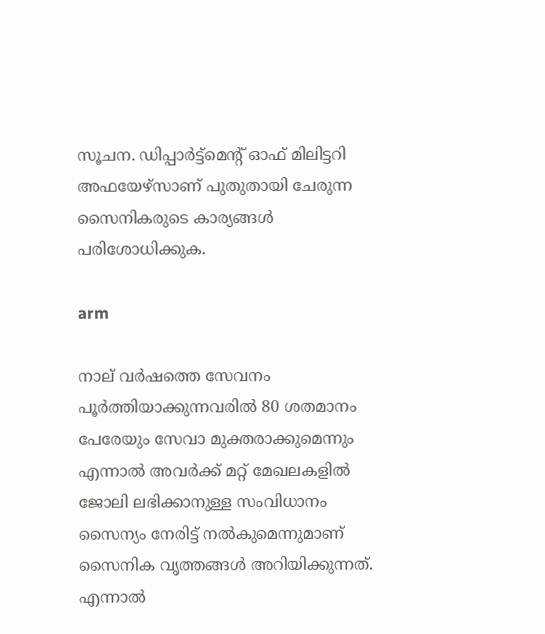സൂചന. ഡിപ്പാര്‍ട്ട്മെന്റ് ഓഫ് മിലിട്ടറി അഫയേഴ്സാണ് പുതുതായി ചേരുന്ന സൈനികരുടെ കാര്യങ്ങള്‍ പരിശോധിക്കുക.

arm

നാല് വര്‍ഷത്തെ സേവനം പൂര്‍ത്തിയാക്കുന്നവരില്‍ 80 ശതമാനം പേരേയും സേവാ മുക്തരാക്കുമെന്നും എന്നാല്‍ അവര്‍ക്ക് മറ്റ് മേഖലകളില്‍ ജോലി ലഭിക്കാനുള്ള സംവിധാനം സൈന്യം നേരിട്ട് നല്‍കുമെന്നുമാണ് സൈനിക വൃത്തങ്ങള്‍ അറിയിക്കുന്നത്. എന്നാല്‍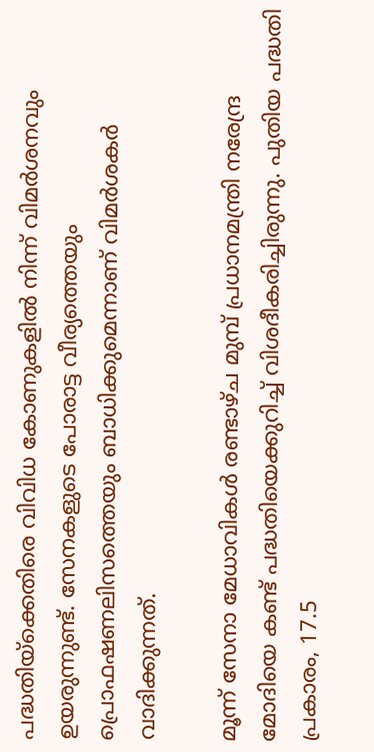പദ്ധതിയ്‌ക്കെതിരെ വിവിധ കോണുകളില്‍ നിന്ന് വിമര്‍ശനവും ഉയരുന്നുണ്ട്. സേനകളുടെ പോരാട്ട വീര്യത്തെയും പ്രൊഫഷണലിസത്തെയും ബാധിക്കുമെന്നാണ് വിമര്‍ശകര്‍ വാദിക്കുന്നത്.

മൂന്ന് സേനാ മേധാവികള്‍ രണ്ടാഴ്ച മുമ്പ് പ്രധാനമന്ത്രി നരേന്ദ്ര മോദിയെ കണ്ട് പദ്ധതിയെക്കുറിച്ച് വിശദീകരിച്ചിരുന്നു. പുതിയ പദ്ധതി പ്രകാരം, 17.5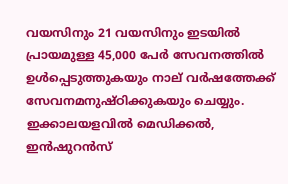വയസിനും 21 വയസിനും ഇടയില്‍ പ്രായമുള്ള 45,000 പേര്‍ സേവനത്തില്‍ ഉള്‍പ്പെടുത്തുകയും നാല് വര്‍ഷത്തേക്ക് സേവനമനുഷ്ഠിക്കുകയും ചെയ്യും. ഇക്കാലയളവില്‍ മെഡിക്കല്‍, ഇന്‍ഷുറന്‍സ്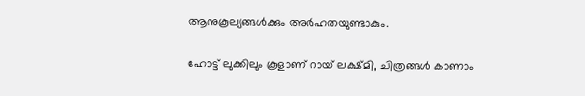ആനുകൂല്യങ്ങള്‍ക്കും അര്‍ഹതയുണ്ടാകും.

ഹോട്ട് ലുക്കിലും കൂളാണ് റായ് ലക്ഷ്മി, ചിത്രങ്ങള്‍ കാണാം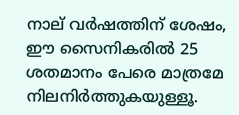നാല് വര്‍ഷത്തിന് ശേഷം, ഈ സൈനികരില്‍ 25 ശതമാനം പേരെ മാത്രമേ നിലനിര്‍ത്തുകയുള്ളൂ.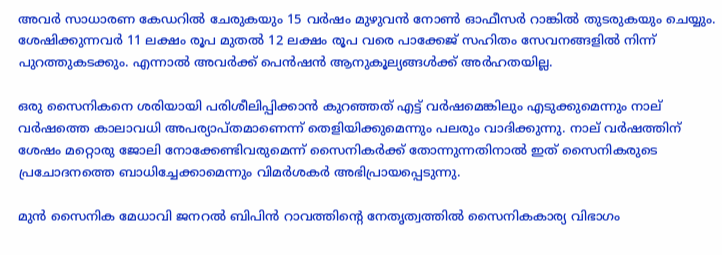അവര്‍ സാധാരണ കേഡറില്‍ ചേരുകയും 15 വര്‍ഷം മുഴുവന്‍ നോണ്‍ ഓഫീസര്‍ റാങ്കില്‍ തുടരുകയും ചെയ്യും. ശേഷിക്കുന്നവര്‍ 11 ലക്ഷം രൂപ മുതല്‍ 12 ലക്ഷം രൂപ വരെ പാക്കേജ് സഹിതം സേവനങ്ങളില്‍ നിന്ന് പുറത്തുകടക്കും. എന്നാല്‍ അവര്‍ക്ക് പെന്‍ഷന്‍ ആനുകൂല്യങ്ങള്‍ക്ക് അര്‍ഹതയില്ല.

ഒരു സൈനികനെ ശരിയായി പരിശീലിപ്പിക്കാന്‍ കുറഞ്ഞത് എട്ട് വര്‍ഷമെങ്കിലും എടുക്കുമെന്നും നാല് വര്‍ഷത്തെ കാലാവധി അപര്യാപ്തമാണെന്ന് തെളിയിക്കുമെന്നും പലരും വാദിക്കുന്നു. നാല് വര്‍ഷത്തിന് ശേഷം മറ്റൊരു ജോലി നോക്കേണ്ടിവരുമെന്ന് സൈനികര്‍ക്ക് തോന്നുന്നതിനാല്‍ ഇത് സൈനികരുടെ പ്രചോദനത്തെ ബാധിച്ചേക്കാമെന്നും വിമര്‍ശകര്‍ അഭിപ്രായപ്പെടുന്നു.

മുന്‍ സൈനിക മേധാവി ജനറല്‍ ബിപിന്‍ റാവത്തിന്റെ നേതൃത്വത്തില്‍ സൈനികകാര്യ വിഭാഗം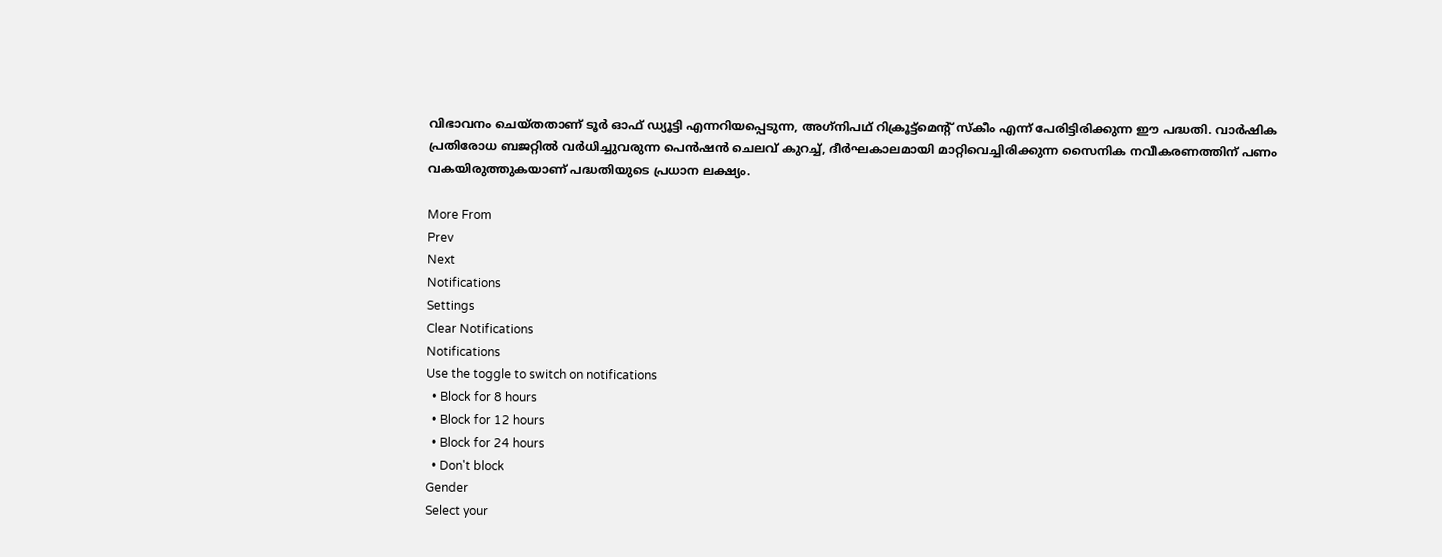വിഭാവനം ചെയ്തതാണ് ടൂര്‍ ഓഫ് ഡ്യൂട്ടി എന്നറിയപ്പെടുന്ന, അഗ്‌നിപഥ് റിക്രൂട്ട്‌മെന്റ് സ്‌കീം എന്ന് പേരിട്ടിരിക്കുന്ന ഈ പദ്ധതി. വാര്‍ഷിക പ്രതിരോധ ബജറ്റില്‍ വര്‍ധിച്ചുവരുന്ന പെന്‍ഷന്‍ ചെലവ് കുറച്ച്, ദീര്‍ഘകാലമായി മാറ്റിവെച്ചിരിക്കുന്ന സൈനിക നവീകരണത്തിന് പണം വകയിരുത്തുകയാണ് പദ്ധതിയുടെ പ്രധാന ലക്ഷ്യം.

More From
Prev
Next
Notifications
Settings
Clear Notifications
Notifications
Use the toggle to switch on notifications
  • Block for 8 hours
  • Block for 12 hours
  • Block for 24 hours
  • Don't block
Gender
Select your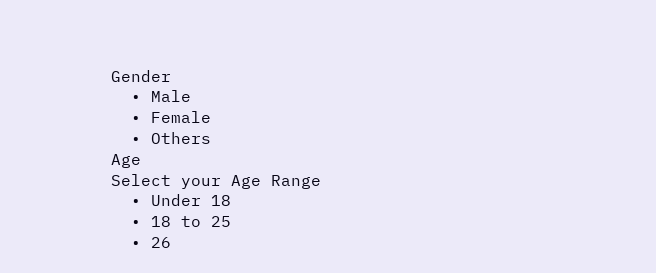Gender
  • Male
  • Female
  • Others
Age
Select your Age Range
  • Under 18
  • 18 to 25
  • 26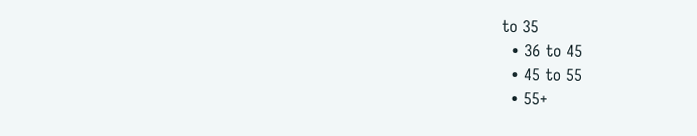to 35
  • 36 to 45
  • 45 to 55
  • 55+